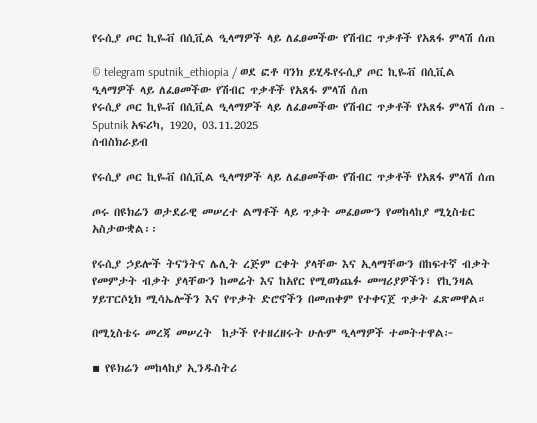የሩሲያ ጦር ኪዬቭ በሲቪል ዒላማዎች ላይ ለፈፀመችው የሽብር ጥቃቶች የአጸፋ ምላሽ ሰጠ

© telegram sputnik_ethiopia / ወደ ፎቶ ባንክ ይሂዱየሩሲያ ጦር ኪዬቭ በሲቪል ዒላማዎች ላይ ለፈፀመችው የሽብር ጥቃቶች የአጸፋ ምላሽ ሰጠ
የሩሲያ ጦር ኪዬቭ በሲቪል ዒላማዎች ላይ ለፈፀመችው የሽብር ጥቃቶች የአጸፋ ምላሽ ሰጠ - Sputnik አፍሪካ, 1920, 03.11.2025
ሰብስክራይብ

የሩሲያ ጦር ኪዬቭ በሲቪል ዒላማዎች ላይ ለፈፀመችው የሽብር ጥቃቶች የአጸፋ ምላሽ ሰጠ

ጦሩ በዩክሬን ወታደራዊ መሠረተ ልማቶች ላይ ጥቃት መፈፀሙን የመከላከያ ሚኒስቴር አስታውቋል፡፡

የሩሲያ ኃይሎች ትናንትና ሌሊት ረጅም ርቀት ያላቸው እና ኢላማቸውን በከፍተኛ ብቃት የመምታት ብቃት ያላቸውን ከመሬት እና ከአየር የሚወነጨፉ መሣሪያዎችን፣ የኪንዛል ሃይፐርሶኒክ ሚሳኤሎችን እና የጥቃት ድሮኖችን በመጠቀም የተቀናጀ ጥቃት ፈጽመዋል።

በሚኒስቴሩ መረጃ መሠረት  ከታች የተዘረዘሩት ሁሉም ዒላማዎች ተመትተዋል፦

▪ የዩክሬን መከላከያ ኢንዱስትሪ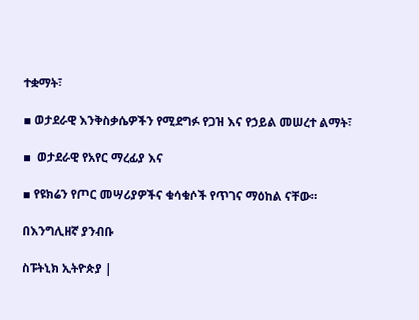ተቋማት፣

▪ ወታደራዊ እንቅስቃሴዎችን የሚደግፉ የጋዝ እና የኃይል መሠረተ ልማት፣

▪  ወታደራዊ የአየር ማረፊያ እና

▪ የዩክሬን የጦር መሣሪያዎችና ቁሳቁሶች የጥገና ማዕከል ናቸው።

በእንግሊዘኛ ያንብቡ

ስፑትኒክ ኢትዮጵያ |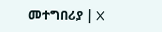መተግበሪያ | X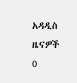አዳዲስ ዜናዎች
0